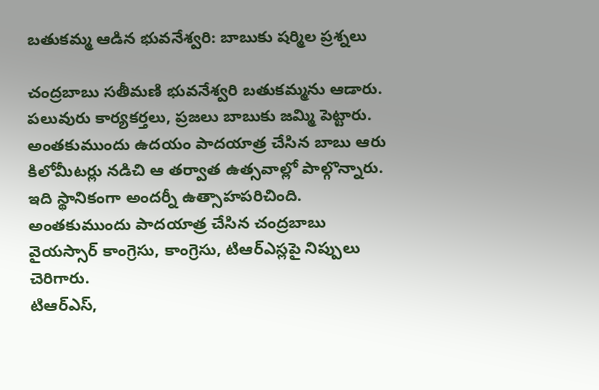బతుకమ్మ ఆడిన భువనేశ్వరి: బాబుకు షర్మిల ప్రశ్నలు

చంద్రబాబు సతీమణి భువనేశ్వరి బతుకమ్మను ఆడారు. పలువురు కార్యకర్తలు, ప్రజలు బాబుకు జమ్మి పెట్టారు. అంతకుముందు ఉదయం పాదయాత్ర చేసిన బాబు ఆరు కిలోమీటర్లు నడిచి ఆ తర్వాత ఉత్సవాల్లో పాల్గొన్నారు. ఇది స్థానికంగా అందర్నీ ఉత్సాహపరిచింది. అంతకుముందు పాదయాత్ర చేసిన చంద్రబాబు వైయస్సార్ కాంగ్రెసు, కాంగ్రెసు, టిఆర్ఎస్లపై నిప్పులు చెరిగారు.
టిఆర్ఎస్,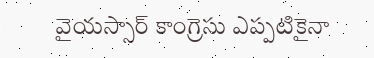వైయస్సార్ కాంగ్రెసు ఎప్పటికైనా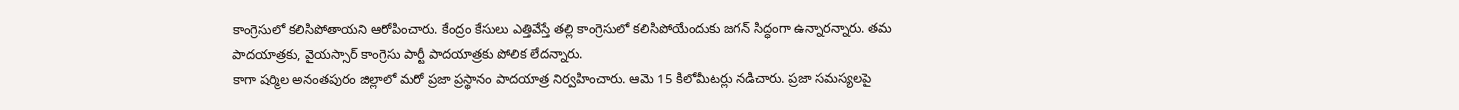కాంగ్రెసులో కలిసిపోతాయని ఆరోపించారు. కేంద్రం కేసులు ఎత్తివేస్తే తల్లి కాంగ్రెసులో కలిసిపోయేందుకు జగన్ సిద్ధంగా ఉన్నారన్నారు. తమ పాదయాత్రకు, వైయస్సార్ కాంగ్రెసు పార్టీ పాదయాత్రకు పోలిక లేదన్నారు.
కాగా షర్మిల అనంతపురం జిల్లాలో మరో ప్రజా ప్రస్థానం పాదయాత్ర నిర్వహించారు. ఆమె 15 కిలోమీటర్లు నడిచారు. ప్రజా సమస్యలపై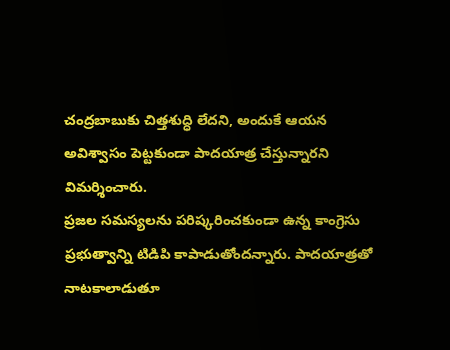చంద్రబాబుకు చిత్తశుద్ధి లేదని, అందుకే ఆయన అవిశ్వాసం పెట్టకుండా పాదయాత్ర చేస్తున్నారని విమర్శించారు.
ప్రజల సమస్యలను పరిష్కరించకుండా ఉన్న కాంగ్రెసు ప్రభుత్వాన్ని టిడిపి కాపాడుతోందన్నారు. పాదయాత్రతో నాటకాలాడుతూ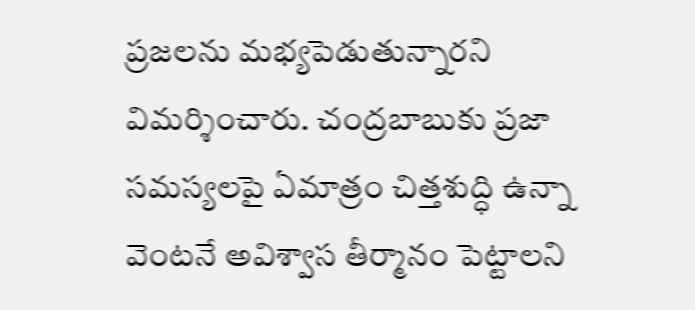ప్రజలను మభ్యపెడుతున్నారని విమర్శించారు. చంద్రబాబుకు ప్రజా సమస్యలపై ఏమాత్రం చిత్తశుద్ధి ఉన్నా వెంటనే అవిశ్వాస తీర్మానం పెట్టాలని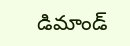డిమాండ్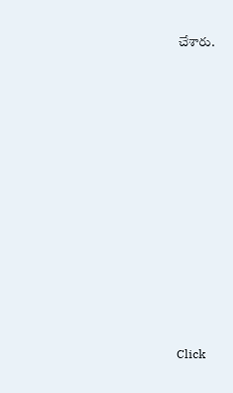చేశారు.












Click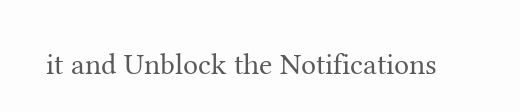it and Unblock the Notifications